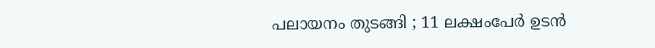പലായനം തുടങ്ങി ; 11 ലക്ഷംപേർ ഉടൻ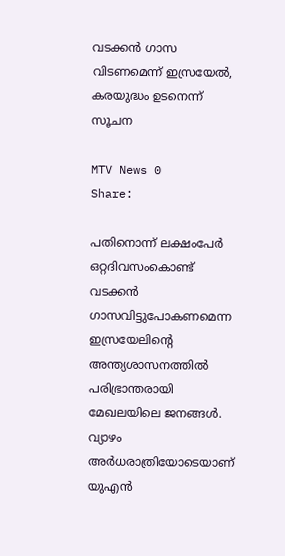വടക്കൻ ഗാസ വിടണമെന്ന് ഇസ്രയേൽ, കരയുദ്ധം ഉടനെന്ന് സൂചന

MTV News 0
Share:

പതിനൊന്ന്‌ ലക്ഷംപേർ ഒറ്റദിവസംകൊണ്ട്‌ വടക്കൻ ഗാസവിട്ടുപോകണമെന്ന ഇസ്രയേലിന്റെ അന്ത്യശാസനത്തിൽ പരിഭ്രാന്തരായി മേഖലയിലെ ജനങ്ങൾ. വ്യാഴം അർധരാത്രിയോടെയാണ്‌ യുഎൻ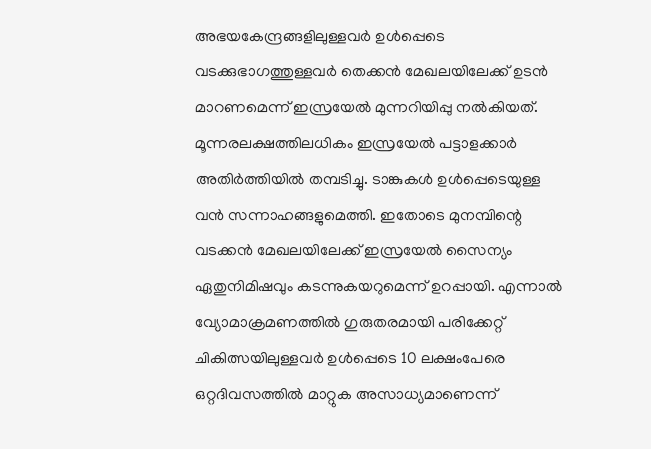അഭയകേന്ദ്രങ്ങളിലുള്ളവർ ഉൾപ്പെടെ വടക്കുഭാഗത്തുള്ളവർ തെക്കൻ മേഖലയിലേക്ക്‌ ഉടൻ മാറണമെന്ന്‌ ഇസ്രയേൽ മുന്നറിയിപ്പു നൽകിയത്‌. മൂന്നരലക്ഷത്തിലധികം ഇസ്രയേൽ പട്ടാളക്കാർ അതിർത്തിയിൽ തമ്പടിച്ചു. ടാങ്കുകൾ ഉൾപ്പെടെയുള്ള വൻ സന്നാഹങ്ങളുമെത്തി. ഇതോടെ മുനമ്പിന്റെ വടക്കൻ മേഖലയിലേക്ക്‌ ഇസ്രയേൽ സൈന്യം ഏതുനിമിഷവും കടന്നുകയറുമെന്ന്‌ ഉറപ്പായി. എന്നാൽ വ്യോമാക്രമണത്തിൽ ഗുരുതരമായി പരിക്കേറ്റ് ചികിത്സയിലുള്ളവർ ഉൾപ്പെടെ 10 ലക്ഷംപേരെ ഒറ്റദിവസത്തിൽ മാറ്റുക അസാധ്യമാണെന്ന്‌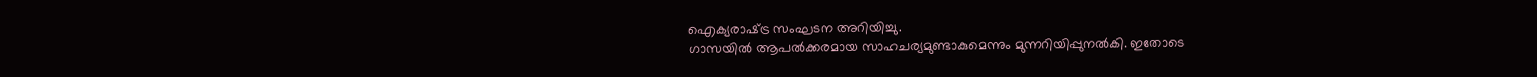ഐക്യരാഷ്‌ട്ര സംഘടന അറിയിച്ചു.
ഗാസയിൽ ആപൽക്കരമായ സാഹചര്യമുണ്ടാകുമെന്നും മുന്നറിയിപ്പുനൽകി. ഇതോടെ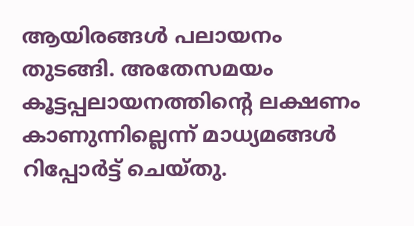ആയിരങ്ങൾ പലായനം തുടങ്ങി. അതേസമയം കൂട്ടപ്പലായനത്തിന്റെ ലക്ഷണം കാണുന്നില്ലെന്ന്‌ മാധ്യമങ്ങൾ റിപ്പോർട്ട്‌ ചെയ്‌തു.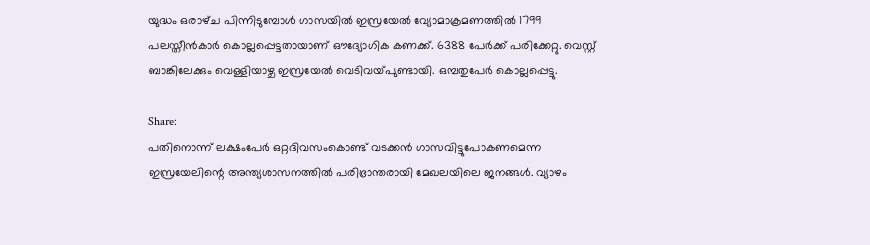യുദ്ധം ഒരാഴ്‌ച പിന്നിടുമ്പോൾ ഗാസയിൽ ഇസ്രയേൽ വ്യോമാക്രമണത്തിൽ 1799 പലസ്തീൻകാർ കൊല്ലപ്പെട്ടതായാണ്‌ ഔദ്യോഗിക കണക്ക്‌. 6388 പേർക്ക് പരിക്കേറ്റു. വെസ്റ്റ് ബാങ്കിലേക്കും വെള്ളിയാഴ്ച ഇസ്രയേൽ വെടിവയ്‌പുണ്ടായി. ഒമ്പതുപേർ കൊല്ലപ്പെട്ടു.

Share:
പതിനൊന്ന്‌ ലക്ഷംപേർ ഒറ്റദിവസംകൊണ്ട്‌ വടക്കൻ ഗാസവിട്ടുപോകണമെന്ന ഇസ്രയേലിന്റെ അന്ത്യശാസനത്തിൽ പരിഭ്രാന്തരായി മേഖലയിലെ ജനങ്ങൾ. വ്യാഴം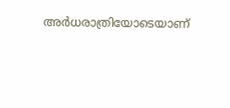അർധരാത്രിയോടെയാണ്‌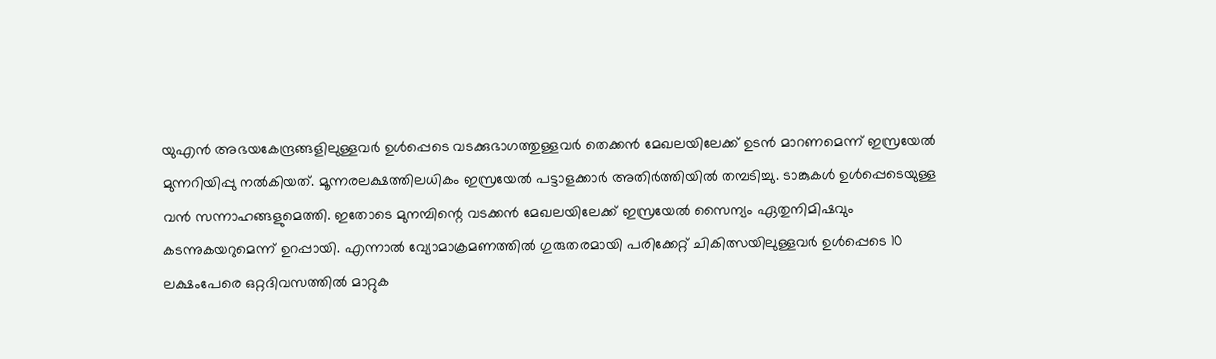യുഎൻ അഭയകേന്ദ്രങ്ങളിലുള്ളവർ ഉൾപ്പെടെ വടക്കുഭാഗത്തുള്ളവർ തെക്കൻ മേഖലയിലേക്ക്‌ ഉടൻ മാറണമെന്ന്‌ ഇസ്രയേൽ മുന്നറിയിപ്പു നൽകിയത്‌. മൂന്നരലക്ഷത്തിലധികം ഇസ്രയേൽ പട്ടാളക്കാർ അതിർത്തിയിൽ തമ്പടിച്ചു. ടാങ്കുകൾ ഉൾപ്പെടെയുള്ള വൻ സന്നാഹങ്ങളുമെത്തി. ഇതോടെ മുനമ്പിന്റെ വടക്കൻ മേഖലയിലേക്ക്‌ ഇസ്രയേൽ സൈന്യം ഏതുനിമിഷവും കടന്നുകയറുമെന്ന്‌ ഉറപ്പായി. എന്നാൽ വ്യോമാക്രമണത്തിൽ ഗുരുതരമായി പരിക്കേറ്റ് ചികിത്സയിലുള്ളവർ ഉൾപ്പെടെ 10 ലക്ഷംപേരെ ഒറ്റദിവസത്തിൽ മാറ്റുക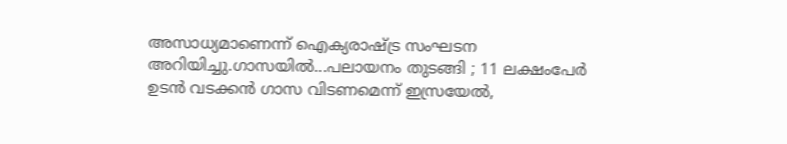അസാധ്യമാണെന്ന്‌ ഐക്യരാഷ്‌ട്ര സംഘടന അറിയിച്ചു.ഗാസയിൽ...പലായനം തുടങ്ങി ; 11 ലക്ഷംപേർ ഉടൻ വടക്കൻ ഗാസ വിടണമെന്ന് ഇസ്രയേൽ,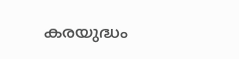കരയുദ്ധം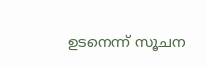ഉടനെന്ന് സൂചന